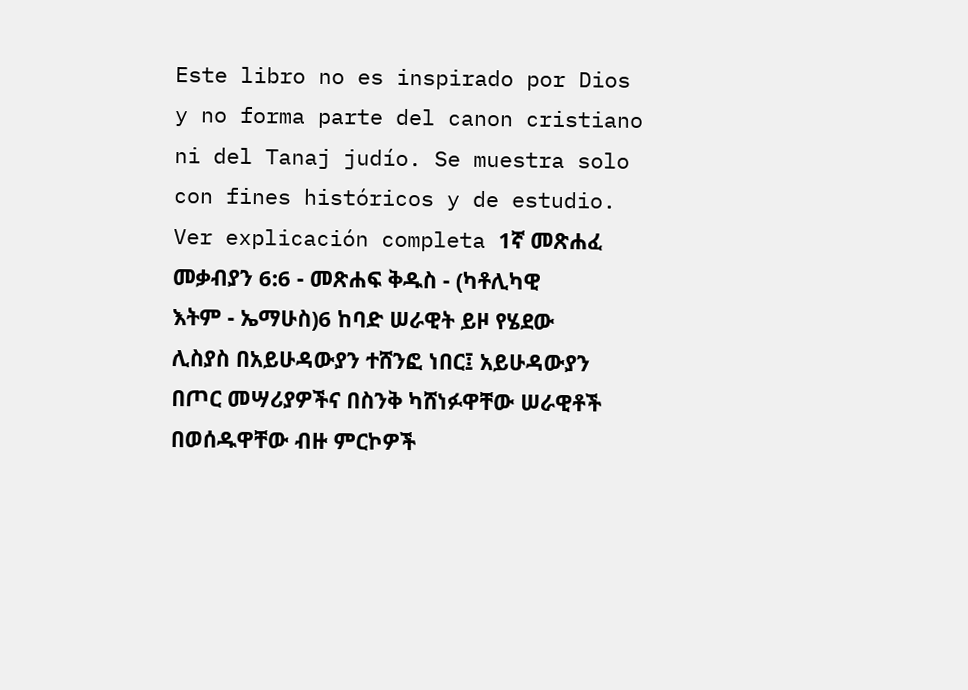Este libro no es inspirado por Dios y no forma parte del canon cristiano ni del Tanaj judío. Se muestra solo con fines históricos y de estudio. Ver explicación completa 1ኛ መጽሐፈ መቃብያን 6:6 - መጽሐፍ ቅዱስ - (ካቶሊካዊ እትም - ኤማሁስ)6 ከባድ ሠራዊት ይዞ የሄደው ሊስያስ በአይሁዳውያን ተሸንፎ ነበር፤ አይሁዳውያን በጦር መሣሪያዎችና በስንቅ ካሸነፉዋቸው ሠራዊቶች በወሰዱዋቸው ብዙ ምርኮዎች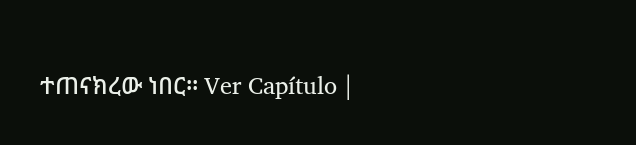ተጠናክረው ነበር። Ver Capítulo |